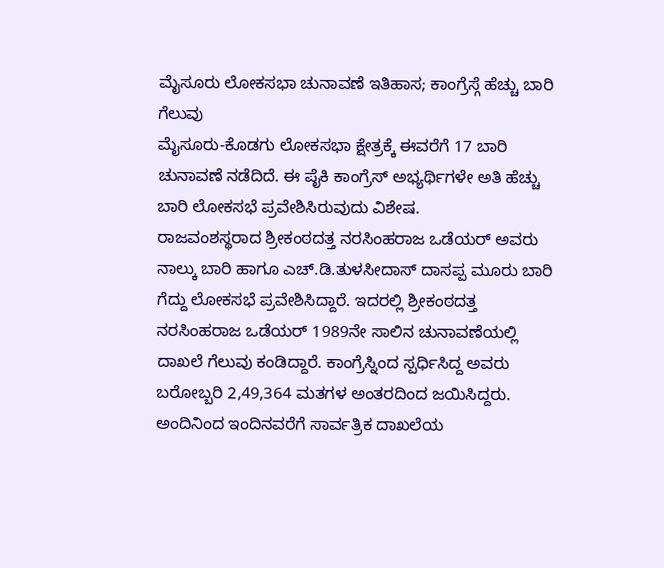ಮೈಸೂರು ಲೋಕಸಭಾ ಚುನಾವಣೆ ಇತಿಹಾಸ; ಕಾಂಗ್ರೆಸ್ಗೆ ಹೆಚ್ಚು ಬಾರಿ ಗೆಲುವು
ಮೈಸೂರು-ಕೊಡಗು ಲೋಕಸಭಾ ಕ್ಷೇತ್ರಕ್ಕೆ ಈವರೆಗೆ 17 ಬಾರಿ ಚುನಾವಣೆ ನಡೆದಿದೆ. ಈ ಪೈಕಿ ಕಾಂಗ್ರೆಸ್ ಅಭ್ಯರ್ಥಿಗಳೇ ಅತಿ ಹೆಚ್ಚು ಬಾರಿ ಲೋಕಸಭೆ ಪ್ರವೇಶಿಸಿರುವುದು ವಿಶೇಷ.
ರಾಜವಂಶಸ್ಥರಾದ ಶ್ರೀಕಂಠದತ್ತ ನರಸಿಂಹರಾಜ ಒಡೆಯರ್ ಅವರು ನಾಲ್ಕು ಬಾರಿ ಹಾಗೂ ಎಚ್.ಡಿ.ತುಳಸೀದಾಸ್ ದಾಸಪ್ಪ ಮೂರು ಬಾರಿ ಗೆದ್ದು ಲೋಕಸಭೆ ಪ್ರವೇಶಿಸಿದ್ದಾರೆ. ಇದರಲ್ಲಿ ಶ್ರೀಕಂಠದತ್ತ ನರಸಿಂಹರಾಜ ಒಡೆಯರ್ 1989ನೇ ಸಾಲಿನ ಚುನಾವಣೆಯಲ್ಲಿ ದಾಖಲೆ ಗೆಲುವು ಕಂಡಿದ್ದಾರೆ. ಕಾಂಗ್ರೆಸ್ನಿಂದ ಸ್ಪರ್ಧಿಸಿದ್ದ ಅವರು ಬರೋಬ್ಬರಿ 2,49,364 ಮತಗಳ ಅಂತರದಿಂದ ಜಯಿಸಿದ್ದರು. ಅಂದಿನಿಂದ ಇಂದಿನವರೆಗೆ ಸಾರ್ವತ್ರಿಕ ದಾಖಲೆಯ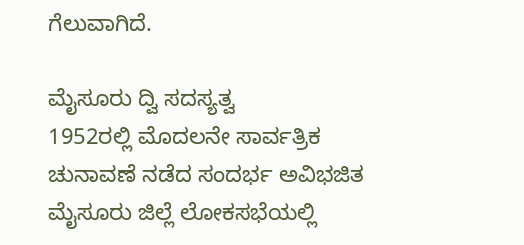ಗೆಲುವಾಗಿದೆ.

ಮೈಸೂರು ದ್ವಿ ಸದಸ್ಯತ್ವ
1952ರಲ್ಲಿ ಮೊದಲನೇ ಸಾರ್ವತ್ರಿಕ ಚುನಾವಣೆ ನಡೆದ ಸಂದರ್ಭ ಅವಿಭಜಿತ ಮೈಸೂರು ಜಿಲ್ಲೆ ಲೋಕಸಭೆಯಲ್ಲಿ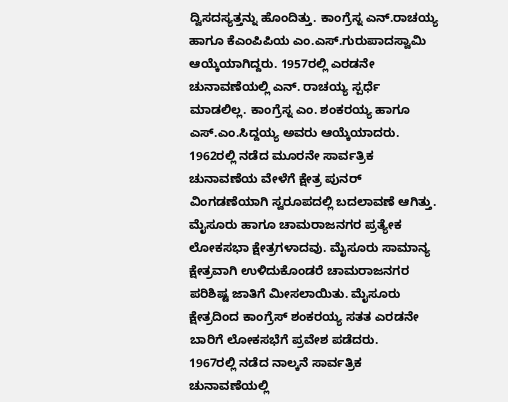ದ್ವಿಸದಸ್ಯತ್ತನ್ನು ಹೊಂದಿತ್ತು. ಕಾಂಗ್ರೆಸ್ನ ಎನ್.ರಾಚಯ್ಯ ಹಾಗೂ ಕೆಎಂಪಿಪಿಯ ಎಂ.ಎಸ್.ಗುರುಪಾದಸ್ವಾಮಿ ಆಯ್ಕೆಯಾಗಿದ್ದರು. 1957ರಲ್ಲಿ ಎರಡನೇ ಚುನಾವಣೆಯಲ್ಲಿ ಎನ್. ರಾಚಯ್ಯ ಸ್ಪರ್ಧೆ ಮಾಡಲಿಲ್ಲ. ಕಾಂಗ್ರೆಸ್ನ ಎಂ. ಶಂಕರಯ್ಯ ಹಾಗೂ ಎಸ್.ಎಂ.ಸಿದ್ದಯ್ಯ ಅವರು ಆಯ್ಕೆಯಾದರು.
1962ರಲ್ಲಿ ನಡೆದ ಮೂರನೇ ಸಾರ್ವತ್ರಿಕ ಚುನಾವಣೆಯ ವೇಳೆಗೆ ಕ್ಷೇತ್ರ ಪುನರ್ ವಿಂಗಡಣೆಯಾಗಿ ಸ್ವರೂಪದಲ್ಲಿ ಬದಲಾವಣೆ ಆಗಿತ್ತು. ಮೈಸೂರು ಹಾಗೂ ಚಾಮರಾಜನಗರ ಪ್ರತ್ಯೇಕ ಲೋಕಸಭಾ ಕ್ಷೇತ್ರಗಳಾದವು. ಮೈಸೂರು ಸಾಮಾನ್ಯ ಕ್ಷೇತ್ರವಾಗಿ ಉಳಿದುಕೊಂಡರೆ ಚಾಮರಾಜನಗರ ಪರಿಶಿಷ್ಟ ಜಾತಿಗೆ ಮೀಸಲಾಯಿತು. ಮೈಸೂರು ಕ್ಷೇತ್ರದಿಂದ ಕಾಂಗ್ರೆಸ್ ಶಂಕರಯ್ಯ ಸತತ ಎರಡನೇ ಬಾರಿಗೆ ಲೋಕಸಭೆಗೆ ಪ್ರವೇಶ ಪಡೆದರು.
1967ರಲ್ಲಿ ನಡೆದ ನಾಲ್ಕನೆ ಸಾರ್ವತ್ರಿಕ ಚುನಾವಣೆಯಲ್ಲಿ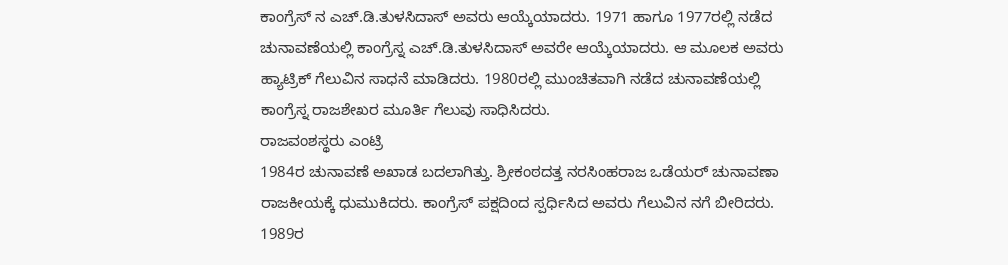ಕಾಂಗ್ರೆಸ್ ನ ಎಚ್.ಡಿ.ತುಳಸಿದಾಸ್ ಅವರು ಆಯ್ಕೆಯಾದರು. 1971 ಹಾಗೂ 1977ರಲ್ಲಿ ನಡೆದ ಚುನಾವಣೆಯಲ್ಲಿ ಕಾಂಗ್ರೆಸ್ನ ಎಚ್.ಡಿ.ತುಳಸಿದಾಸ್ ಅವರೇ ಆಯ್ಕೆಯಾದರು. ಆ ಮೂಲಕ ಅವರು ಹ್ಯಾಟ್ರಿಕ್ ಗೆಲುವಿನ ಸಾಧನೆ ಮಾಡಿದರು. 1980ರಲ್ಲಿ ಮುಂಚಿತವಾಗಿ ನಡೆದ ಚುನಾವಣೆಯಲ್ಲಿ ಕಾಂಗ್ರೆಸ್ನ ರಾಜಶೇಖರ ಮೂರ್ತಿ ಗೆಲುವು ಸಾಧಿಸಿದರು.
ರಾಜವಂಶಸ್ಥರು ಎಂಟ್ರಿ
1984ರ ಚುನಾವಣೆ ಅಖಾಡ ಬದಲಾಗಿತ್ತು. ಶ್ರೀಕಂಠದತ್ತ ನರಸಿಂಹರಾಜ ಒಡೆಯರ್ ಚುನಾವಣಾ ರಾಜಕೀಯಕ್ಕೆ ಧುಮುಕಿದರು. ಕಾಂಗ್ರೆಸ್ ಪಕ್ಷದಿಂದ ಸ್ಪರ್ಧಿಸಿದ ಅವರು ಗೆಲುವಿನ ನಗೆ ಬೀರಿದರು. 1989ರ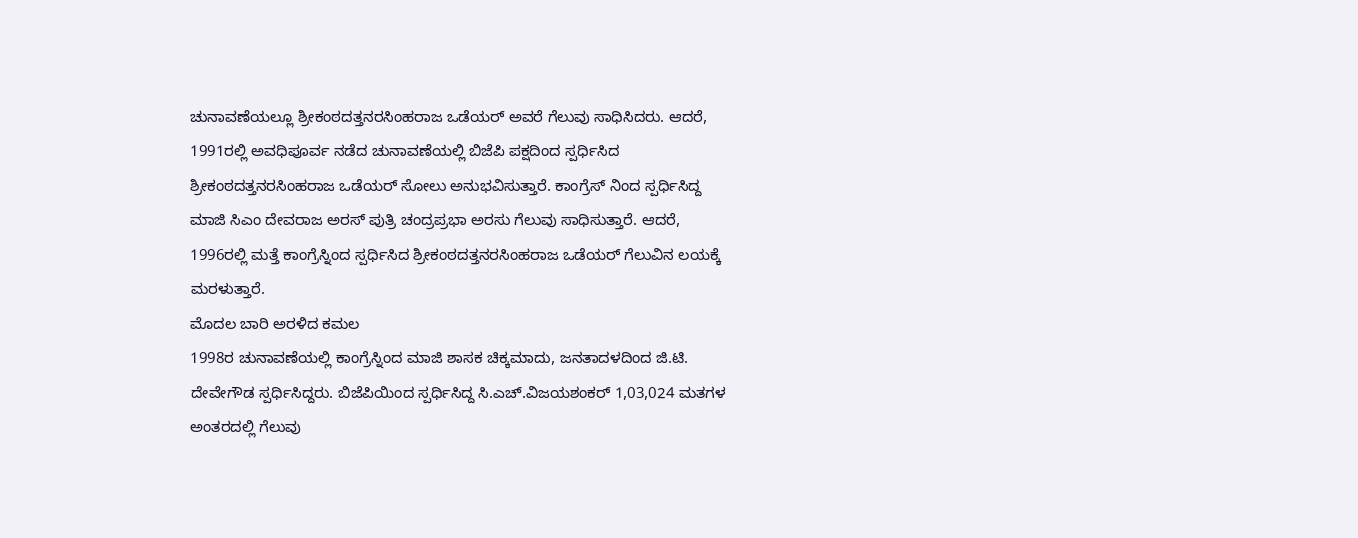ಚುನಾವಣೆಯಲ್ಲೂ ಶ್ರೀಕಂಠದತ್ತನರಸಿಂಹರಾಜ ಒಡೆಯರ್ ಅವರೆ ಗೆಲುವು ಸಾಧಿಸಿದರು. ಆದರೆ, 1991ರಲ್ಲಿ ಅವಧಿಪೂರ್ವ ನಡೆದ ಚುನಾವಣೆಯಲ್ಲಿ ಬಿಜೆಪಿ ಪಕ್ಷದಿಂದ ಸ್ಪರ್ಧಿಸಿದ ಶ್ರೀಕಂಠದತ್ತನರಸಿಂಹರಾಜ ಒಡೆಯರ್ ಸೋಲು ಅನುಭವಿಸುತ್ತಾರೆ. ಕಾಂಗ್ರೆಸ್ ನಿಂದ ಸ್ಪರ್ಧಿಸಿದ್ದ ಮಾಜಿ ಸಿಎಂ ದೇವರಾಜ ಅರಸ್ ಪುತ್ರಿ ಚಂದ್ರಪ್ರಭಾ ಅರಸು ಗೆಲುವು ಸಾಧಿಸುತ್ತಾರೆ. ಆದರೆ, 1996ರಲ್ಲಿ ಮತ್ತೆ ಕಾಂಗ್ರೆಸ್ನಿಂದ ಸ್ಪರ್ಧಿಸಿದ ಶ್ರೀಕಂಠದತ್ತನರಸಿಂಹರಾಜ ಒಡೆಯರ್ ಗೆಲುವಿನ ಲಯಕ್ಕೆ ಮರಳುತ್ತಾರೆ.
ಮೊದಲ ಬಾರಿ ಅರಳಿದ ಕಮಲ
1998ರ ಚುನಾವಣೆಯಲ್ಲಿ ಕಾಂಗ್ರೆಸ್ನಿಂದ ಮಾಜಿ ಶಾಸಕ ಚಿಕ್ಕಮಾದು, ಜನತಾದಳದಿಂದ ಜಿ.ಟಿ. ದೇವೇಗೌಡ ಸ್ಪರ್ಧಿಸಿದ್ದರು. ಬಿಜೆಪಿಯಿಂದ ಸ್ಪರ್ಧಿಸಿದ್ದ ಸಿ.ಎಚ್.ವಿಜಯಶಂಕರ್ 1,03,024 ಮತಗಳ ಅಂತರದಲ್ಲಿ ಗೆಲುವು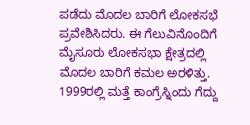ಪಡೆದು ಮೊದಲ ಬಾರಿಗೆ ಲೋಕಸಭೆ ಪ್ರವೇಶಿಸಿದರು. ಈ ಗೆಲುವಿನೊಂದಿಗೆ ಮೈಸೂರು ಲೋಕಸಭಾ ಕ್ಷೇತ್ರದಲ್ಲಿ ಮೊದಲ ಬಾರಿಗೆ ಕಮಲ ಅರಳಿತ್ತು. 1999ರಲ್ಲಿ ಮತ್ತೆ ಕಾಂಗ್ರೆಸ್ನಿಂದು ಗೆದ್ದು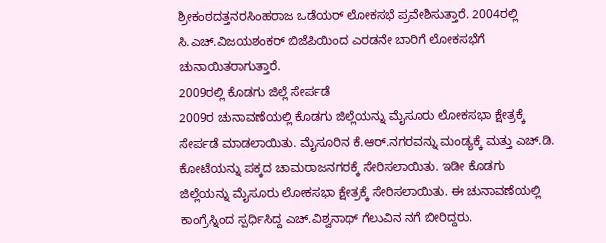ಶ್ರೀಕಂಠದತ್ತನರಸಿಂಹರಾಜ ಒಡೆಯರ್ ಲೋಕಸಭೆ ಪ್ರವೇಶಿಸುತ್ತಾರೆ. 2004ರಲ್ಲಿ ಸಿ.ಎಚ್.ವಿಜಯಶಂಕರ್ ಬಿಜೆಪಿಯಿಂದ ಎರಡನೇ ಬಾರಿಗೆ ಲೋಕಸಭೆಗೆ ಚುನಾಯಿತರಾಗುತ್ತಾರೆ.
2009ರಲ್ಲಿ ಕೊಡಗು ಜಿಲ್ಲೆ ಸೇರ್ಪಡೆ
2009ರ ಚುನಾವಣೆಯಲ್ಲಿ ಕೊಡಗು ಜಿಲ್ಲೆಯನ್ನು ಮೈಸೂರು ಲೋಕಸಭಾ ಕ್ಷೇತ್ರಕ್ಕೆ ಸೇರ್ಪಡೆ ಮಾಡಲಾಯಿತು. ಮೈಸೂರಿನ ಕೆ.ಆರ್.ನಗರವನ್ನು ಮಂಡ್ಯಕ್ಕೆ ಮತ್ತು ಎಚ್.ಡಿ. ಕೋಟೆಯನ್ನು ಪಕ್ಕದ ಚಾಮರಾಜನಗರಕ್ಕೆ ಸೇರಿಸಲಾಯಿತು. ಇಡೀ ಕೊಡಗು ಜಿಲ್ಲೆಯನ್ನು ಮೈಸೂರು ಲೋಕಸಭಾ ಕ್ಷೇತ್ರಕ್ಕೆ ಸೇರಿಸಲಾಯಿತು. ಈ ಚುನಾವಣೆಯಲ್ಲಿ ಕಾಂಗ್ರೆಸ್ನಿಂದ ಸ್ಪರ್ಧಿಸಿದ್ದ ಎಚ್.ವಿಶ್ವನಾಥ್ ಗೆಲುವಿನ ನಗೆ ಬೀರಿದ್ದರು.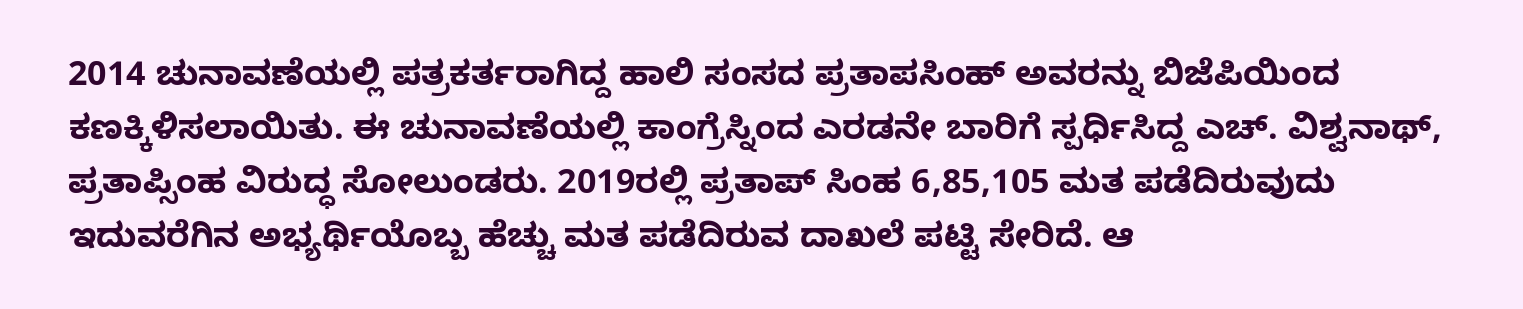2014 ಚುನಾವಣೆಯಲ್ಲಿ ಪತ್ರಕರ್ತರಾಗಿದ್ದ ಹಾಲಿ ಸಂಸದ ಪ್ರತಾಪಸಿಂಹ್ ಅವರನ್ನು ಬಿಜೆಪಿಯಿಂದ ಕಣಕ್ಕಿಳಿಸಲಾಯಿತು. ಈ ಚುನಾವಣೆಯಲ್ಲಿ ಕಾಂಗ್ರೆಸ್ನಿಂದ ಎರಡನೇ ಬಾರಿಗೆ ಸ್ಪರ್ಧಿಸಿದ್ದ ಎಚ್. ವಿಶ್ವನಾಥ್, ಪ್ರತಾಪ್ಸಿಂಹ ವಿರುದ್ಧ ಸೋಲುಂಡರು. 2019ರಲ್ಲಿ ಪ್ರತಾಪ್ ಸಿಂಹ 6,85,105 ಮತ ಪಡೆದಿರುವುದು ಇದುವರೆಗಿನ ಅಭ್ಯರ್ಥಿಯೊಬ್ಬ ಹೆಚ್ಚು ಮತ ಪಡೆದಿರುವ ದಾಖಲೆ ಪಟ್ಟಿ ಸೇರಿದೆ. ಆ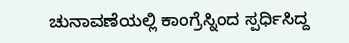ಚುನಾವಣೆಯಲ್ಲಿ ಕಾಂಗ್ರೆಸ್ನಿಂದ ಸ್ಪರ್ಧಿಸಿದ್ದ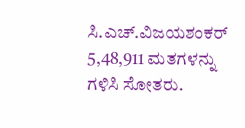ಸಿ.ಎಚ್.ವಿಜಯಶಂಕರ್ 5,48,911 ಮತಗಳನ್ನು ಗಳಿಸಿ ಸೋತರು.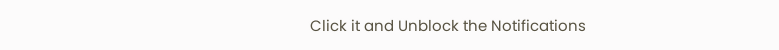Click it and Unblock the Notifications